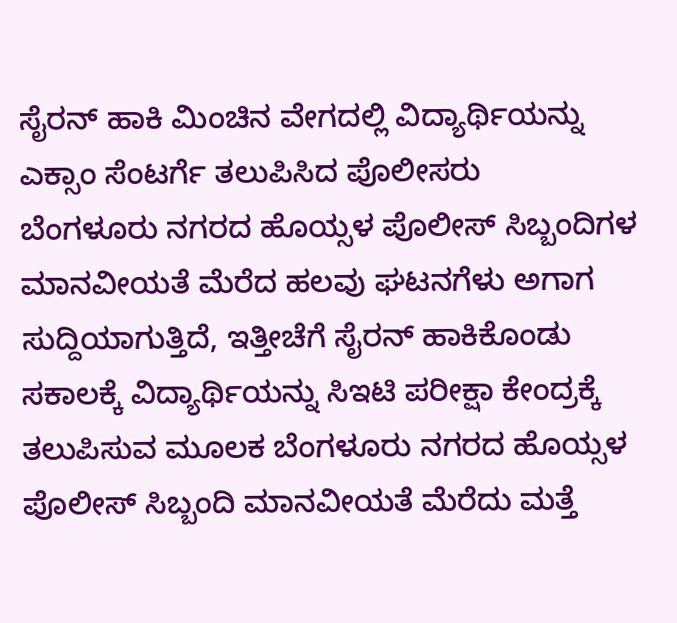ಸೈರನ್ ಹಾಕಿ ಮಿಂಚಿನ ವೇಗದಲ್ಲಿ ವಿದ್ಯಾರ್ಥಿಯನ್ನು ಎಕ್ಸಾಂ ಸೆಂಟರ್ಗೆ ತಲುಪಿಸಿದ ಪೊಲೀಸರು
ಬೆಂಗಳೂರು ನಗರದ ಹೊಯ್ಸಳ ಪೊಲೀಸ್ ಸಿಬ್ಬಂದಿಗಳ ಮಾನವೀಯತೆ ಮೆರೆದ ಹಲವು ಘಟನಗೆಳು ಅಗಾಗ ಸುದ್ದಿಯಾಗುತ್ತಿದೆ, ಇತ್ತೀಚೆಗೆ ಸೈರನ್ ಹಾಕಿಕೊಂಡು ಸಕಾಲಕ್ಕೆ ವಿದ್ಯಾರ್ಥಿಯನ್ನು ಸಿಇಟಿ ಪರೀಕ್ಷಾ ಕೇಂದ್ರಕ್ಕೆ ತಲುಪಿಸುವ ಮೂಲಕ ಬೆಂಗಳೂರು ನಗರದ ಹೊಯ್ಸಳ ಪೊಲೀಸ್ ಸಿಬ್ಬಂದಿ ಮಾನವೀಯತೆ ಮೆರೆದು ಮತ್ತೆ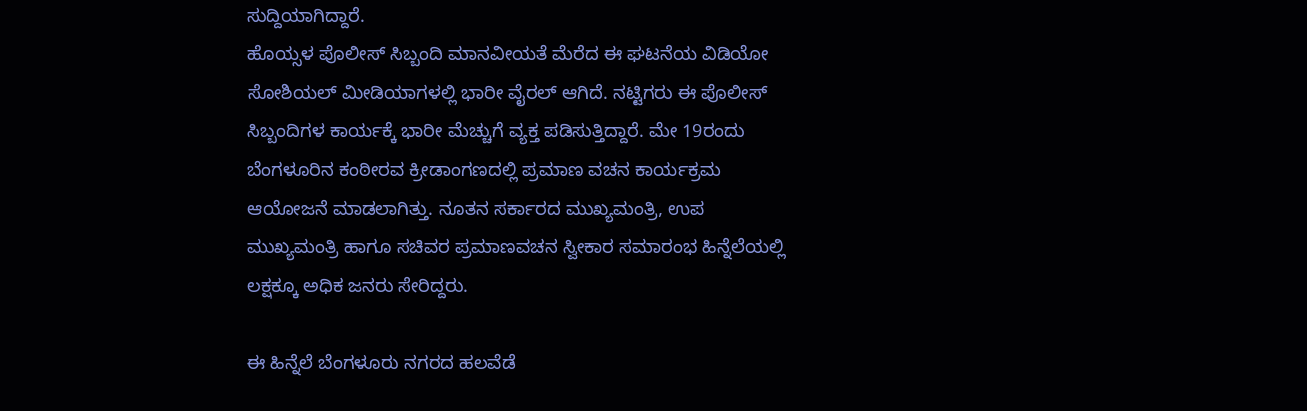ಸುದ್ದಿಯಾಗಿದ್ದಾರೆ.
ಹೊಯ್ಸಳ ಪೊಲೀಸ್ ಸಿಬ್ಬಂದಿ ಮಾನವೀಯತೆ ಮೆರೆದ ಈ ಘಟನೆಯ ವಿಡಿಯೋ ಸೋಶಿಯಲ್ ಮೀಡಿಯಾಗಳಲ್ಲಿ ಭಾರೀ ವೈರಲ್ ಆಗಿದೆ. ನಟ್ಟಿಗರು ಈ ಪೊಲೀಸ್ ಸಿಬ್ಬಂದಿಗಳ ಕಾರ್ಯಕ್ಕೆ ಭಾರೀ ಮೆಚ್ಚುಗೆ ವ್ಯಕ್ತ ಪಡಿಸುತ್ತಿದ್ದಾರೆ. ಮೇ 19ರಂದು ಬೆಂಗಳೂರಿನ ಕಂಠೀರವ ಕ್ರೀಡಾಂಗಣದಲ್ಲಿ ಪ್ರಮಾಣ ವಚನ ಕಾರ್ಯಕ್ರಮ ಆಯೋಜನೆ ಮಾಡಲಾಗಿತ್ತು. ನೂತನ ಸರ್ಕಾರದ ಮುಖ್ಯಮಂತ್ರಿ, ಉಪ ಮುಖ್ಯಮಂತ್ರಿ ಹಾಗೂ ಸಚಿವರ ಪ್ರಮಾಣವಚನ ಸ್ವೀಕಾರ ಸಮಾರಂಭ ಹಿನ್ನೆಲೆಯಲ್ಲಿ ಲಕ್ಷಕ್ಕೂ ಅಧಿಕ ಜನರು ಸೇರಿದ್ದರು.

ಈ ಹಿನ್ನೆಲೆ ಬೆಂಗಳೂರು ನಗರದ ಹಲವೆಡೆ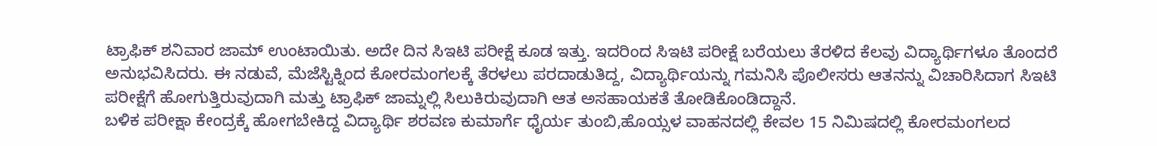ಟ್ರಾಫಿಕ್ ಶನಿವಾರ ಜಾಮ್ ಉಂಟಾಯಿತು. ಅದೇ ದಿನ ಸಿಇಟಿ ಪರೀಕ್ಷೆ ಕೂಡ ಇತ್ತು. ಇದರಿಂದ ಸಿಇಟಿ ಪರೀಕ್ಷೆ ಬರೆಯಲು ತೆರಳಿದ ಕೆಲವು ವಿದ್ಯಾರ್ಥಿಗಳೂ ತೊಂದರೆ ಅನುಭವಿಸಿದರು. ಈ ನಡುವೆ, ಮೆಜೆಸ್ಟಿಕ್ನಿಂದ ಕೋರಮಂಗಲಕ್ಕೆ ತೆರಳಲು ಪರದಾಡುತಿದ್ದ, ವಿದ್ಯಾರ್ಥಿಯನ್ನು ಗಮನಿಸಿ ಪೊಲೀಸರು ಆತನನ್ನು ವಿಚಾರಿಸಿದಾಗ ಸಿಇಟಿ ಪರೀಕ್ಷೆಗೆ ಹೋಗುತ್ತಿರುವುದಾಗಿ ಮತ್ತು ಟ್ರಾಫಿಕ್ ಜಾಮ್ನಲ್ಲಿ ಸಿಲುಕಿರುವುದಾಗಿ ಆತ ಅಸಹಾಯಕತೆ ತೋಡಿಕೊಂಡಿದ್ದಾನೆ.
ಬಳಿಕ ಪರೀಕ್ಷಾ ಕೇಂದ್ರಕ್ಕೆ ಹೋಗಬೇಕಿದ್ದ ವಿದ್ಯಾರ್ಥಿ ಶರವಣ ಕುಮಾರ್ಗೆ ಧೈರ್ಯ ತುಂಬಿ,ಹೊಯ್ಸಳ ವಾಹನದಲ್ಲಿ ಕೇವಲ 15 ನಿಮಿಷದಲ್ಲಿ ಕೋರಮಂಗಲದ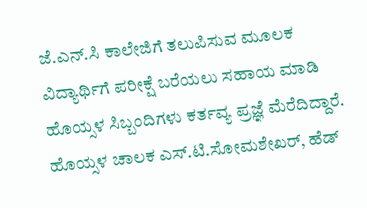ಜೆ.ಎನ್.ಸಿ ಕಾಲೇಜಿಗೆ ತಲುಪಿಸುವ ಮೂಲಕ ವಿದ್ಯಾರ್ಥಿಗೆ ಪರೀಕ್ಷೆ ಬರೆಯಲು ಸಹಾಯ ಮಾಡಿ ಹೊಯ್ಸಳ ಸಿಬ್ಬಂದಿಗಳು ಕರ್ತವ್ಯ ಪ್ರಜ್ಞೆ ಮೆರೆದಿದ್ದಾರೆ. ಹೊಯ್ಸಳ ಚಾಲಕ ಎಸ್.ಟಿ.ಸೋಮಶೇಖರ್, ಹೆಡ್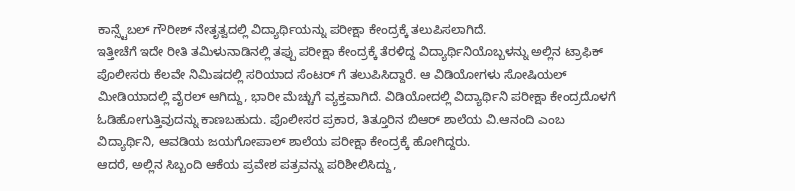ಕಾನ್ಸ್ಟೆಬಲ್ ಗೌರೀಶ್ ನೇತೃತ್ವದಲ್ಲಿ ವಿದ್ಯಾರ್ಥಿಯನ್ನು ಪರೀಕ್ಷಾ ಕೇಂದ್ರಕ್ಕೆ ತಲುಪಿಸಲಾಗಿದೆ.
ಇತ್ತೀಚೆಗೆ ಇದೇ ರೀತಿ ತಮಿಳುನಾಡಿನಲ್ಲಿ ತಪ್ಪು ಪರೀಕ್ಷಾ ಕೇಂದ್ರಕ್ಕೆ ತೆರಳಿದ್ದ ವಿದ್ಯಾರ್ಥಿನಿಯೊಬ್ಬಳನ್ನು ಅಲ್ಲಿನ ಟ್ರಾಫಿಕ್ ಪೊಲೀಸರು ಕೆಲವೇ ನಿಮಿಷದಲ್ಲಿ ಸರಿಯಾದ ಸೆಂಟರ್ ಗೆ ತಲುಪಿಸಿದ್ದಾರೆ. ಆ ವಿಡಿಯೋಗಳು ಸೋಷಿಯಲ್ ಮೀಡಿಯಾದಲ್ಲಿ ವೈರಲ್ ಆಗಿದ್ದು, ಭಾರೀ ಮೆಚ್ಚುಗೆ ವ್ಯಕ್ತವಾಗಿದೆ. ವಿಡಿಯೋದಲ್ಲಿ ವಿದ್ಯಾರ್ಥಿನಿ ಪರೀಕ್ಷಾ ಕೇಂದ್ರದೊಳಗೆ ಓಡಿಹೋಗುತ್ತಿವುದನ್ನು ಕಾಣಬಹುದು. ಪೊಲೀಸರ ಪ್ರಕಾರ, ತಿತ್ತೂರಿನ ಬಿಆರ್ ಶಾಲೆಯ ವಿ.ಆನಂದಿ ಎಂಬ ವಿದ್ಯಾರ್ಥಿನಿ, ಆವಡಿಯ ಜಯಗೋಪಾಲ್ ಶಾಲೆಯ ಪರೀಕ್ಷಾ ಕೇಂದ್ರಕ್ಕೆ ಹೋಗಿದ್ದರು.
ಆದರೆ, ಅಲ್ಲಿನ ಸಿಬ್ಬಂದಿ ಆಕೆಯ ಪ್ರವೇಶ ಪತ್ರವನ್ನು ಪರಿಶೀಲಿಸಿದ್ದು,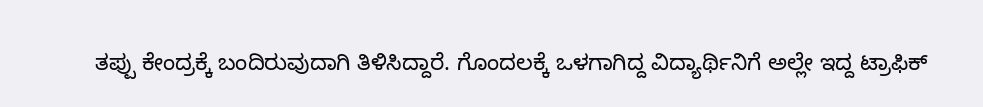ತಪ್ಪು ಕೇಂದ್ರಕ್ಕೆ ಬಂದಿರುವುದಾಗಿ ತಿಳಿಸಿದ್ದಾರೆ. ಗೊಂದಲಕ್ಕೆ ಒಳಗಾಗಿದ್ದ ವಿದ್ಯಾರ್ಥಿನಿಗೆ ಅಲ್ಲೇ ಇದ್ದ ಟ್ರಾಫಿಕ್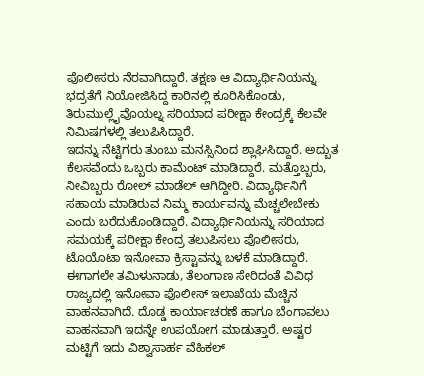ಪೊಲೀಸರು ನೆರವಾಗಿದ್ದಾರೆ. ತಕ್ಷಣ ಆ ವಿದ್ಯಾರ್ಥಿನಿಯನ್ನು ಭದ್ರತೆಗೆ ನಿಯೋಜಿಸಿದ್ದ ಕಾರಿನಲ್ಲಿ ಕೂರಿಸಿಕೊಂಡು, ತಿರುಮುಲ್ಲೈವೊಯಲ್ನ ಸರಿಯಾದ ಪರೀಕ್ಷಾ ಕೇಂದ್ರಕ್ಕೆ ಕೆಲವೇ ನಿಮಿಷಗಳಲ್ಲಿ ತಲುಪಿಸಿದ್ದಾರೆ.
ಇದನ್ನು ನೆಟ್ಟಿಗರು ತುಂಬು ಮನಸ್ಸಿನಿಂದ ಶ್ಲಾಘಿಸಿದ್ದಾರೆ. ಅದ್ಬುತ ಕೆಲಸವೆಂದು ಒಬ್ಬರು ಕಾಮೆಂಟ್ ಮಾಡಿದ್ದಾರೆ. ಮತ್ತೊಬ್ಬರು, ನೀವಿಬ್ಬರು ರೋಲ್ ಮಾಡೆಲ್ ಆಗಿದ್ದೀರಿ. ವಿದ್ಯಾರ್ಥಿನಿಗೆ ಸಹಾಯ ಮಾಡಿರುವ ನಿಮ್ಮ ಕಾರ್ಯವನ್ನು ಮೆಚ್ಚಲೇಬೇಕು ಎಂದು ಬರೆದುಕೊಂಡಿದ್ದಾರೆ. ವಿದ್ಯಾರ್ಥಿನಿಯನ್ನು ಸರಿಯಾದ ಸಮಯಕ್ಕೆ ಪರೀಕ್ಷಾ ಕೇಂದ್ರ ತಲುಪಿಸಲು ಪೊಲೀಸರು, ಟೊಯೊಟಾ ಇನೋವಾ ಕ್ರಿಸ್ಟಾವನ್ನು ಬಳಕೆ ಮಾಡಿದ್ದಾರೆ.
ಈಗಾಗಲೇ ತಮಿಳುನಾಡು, ತೆಲಂಗಾಣ ಸೇರಿದಂತೆ ವಿವಿಧ ರಾಜ್ಯದಲ್ಲಿ ಇನೋವಾ ಪೊಲೀಸ್ ಇಲಾಖೆಯ ಮೆಚ್ಚಿನ ವಾಹನವಾಗಿದೆ. ದೊಡ್ಡ ಕಾರ್ಯಾಚರಣೆ ಹಾಗೂ ಬೆಂಗಾವಲು ವಾಹನವಾಗಿ ಇದನ್ನೇ ಉಪಯೋಗ ಮಾಡುತ್ತಾರೆ. ಅಷ್ಟರ ಮಟ್ಟಿಗೆ ಇದು ವಿಶ್ವಾಸಾರ್ಹ ವೆಹಿಕಲ್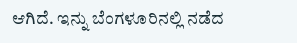ಆಗಿದೆ. ಇನ್ನು ಬೆಂಗಳೂರಿನಲ್ಲಿ ನಡೆದ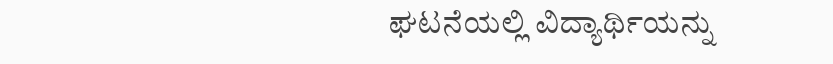ಘಟನೆಯಲ್ಲಿ ವಿದ್ಯಾರ್ಥಿಯನ್ನು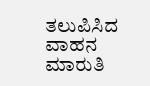ತಲುಪಿಸಿದ ವಾಹನ ಮಾರುತಿ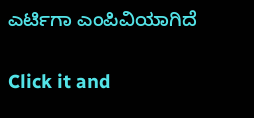ಎರ್ಟಿಗಾ ಎಂಪಿವಿಯಾಗಿದೆ


Click it and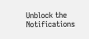Unblock the Notifications